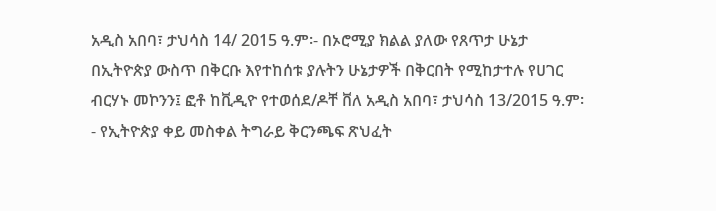አዲስ አበባ፣ ታህሳስ 14/ 2015 ዓ.ም፡- በኦሮሚያ ክልል ያለው የጸጥታ ሁኔታ በኢትዮጵያ ውስጥ በቅርቡ እየተከሰቱ ያሉትን ሁኔታዎች በቅርበት የሚከታተሉ የሀገር
ብርሃኑ መኮንን፤ ፎቶ ከቪዲዮ የተወሰደ/ዶቸ ቨለ አዲስ አበባ፣ ታህሳስ 13/2015 ዓ.ም፡ - የኢትዮጵያ ቀይ መስቀል ትግራይ ቅርንጫፍ ጽህፈት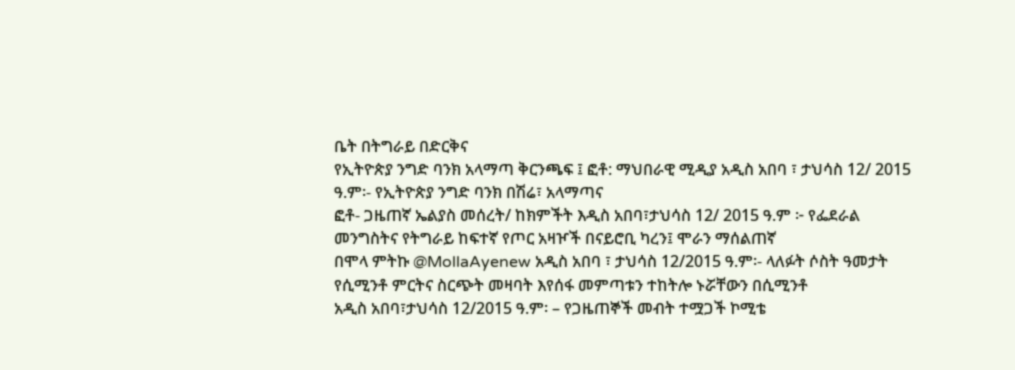ቤት በትግራይ በድርቅና
የኢትዮጵያ ንግድ ባንክ አላማጣ ቅርንጫፍ ፤ ፎቶ: ማህበራዊ ሚዲያ አዲስ አበባ ፣ ታህሳስ 12/ 2015 ዓ.ም፡- የኢትዮጵያ ንግድ ባንክ በሽሬ፣ አላማጣና
ፎቶ- ጋዜጠኛ ኤልያስ መሰረት/ ከክምችት እዲስ አበባ፣ታህሳስ 12/ 2015 ዓ.ም ፦ የፌደራል መንግስትና የትግራይ ከፍተኛ የጦር አዛዦች በናይሮቢ ካረን፤ ሞራን ማሰልጠኛ
በሞላ ምትኩ @MollaAyenew አዲስ አበባ ፣ ታህሳስ 12/2015 ዓ.ም፡- ላለፉት ሶስት ዓመታት የሲሚንቶ ምርትና ስርጭት መዛባት እየሰፋ መምጣቱን ተከትሎ ኑሯቸውን በሲሚንቶ
አዲስ አበባ፣ታህሳስ 12/2015 ዓ.ም፡ – የጋዜጠኞች መብት ተሟጋች ኮሚቴ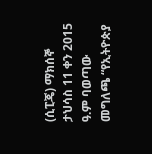(ሲፒጄ) ማክሰኞ ታህሳስ 11 ቀን 2015 ዓ.ም ባወጣው መግለጫ “የኢትዮጵያ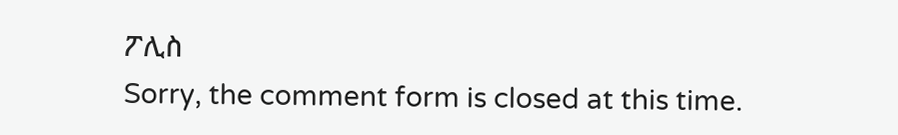ፖሊስ
Sorry, the comment form is closed at this time.